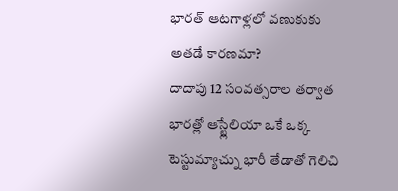భారత్ ఆటగాళ్లలో వణుకుకు అతడే కారణమా?
దాదాపు 12 సంవత్సరాల తర్వాత భారత్లో ఆస్ట్లేలియా ఒకే ఒక్క టెస్టుమ్యాచ్ను భారీ తేడాతో గెలిచి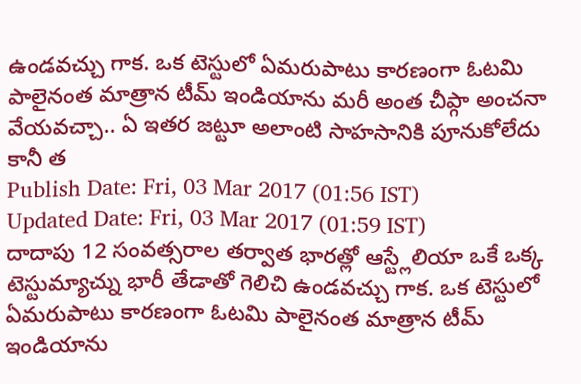ఉండవచ్చు గాక. ఒక టెస్టులో ఏమరుపాటు కారణంగా ఓటమి పాలైనంత మాత్రాన టీమ్ ఇండియాను మరీ అంత చీప్గా అంచనా వేయవచ్చా.. ఏ ఇతర జట్టూ అలాంటి సాహసానికి పూనుకోలేదు కానీ త
Publish Date: Fri, 03 Mar 2017 (01:56 IST)
Updated Date: Fri, 03 Mar 2017 (01:59 IST)
దాదాపు 12 సంవత్సరాల తర్వాత భారత్లో ఆస్ట్లేలియా ఒకే ఒక్క టెస్టుమ్యాచ్ను భారీ తేడాతో గెలిచి ఉండవచ్చు గాక. ఒక టెస్టులో ఏమరుపాటు కారణంగా ఓటమి పాలైనంత మాత్రాన టీమ్ ఇండియాను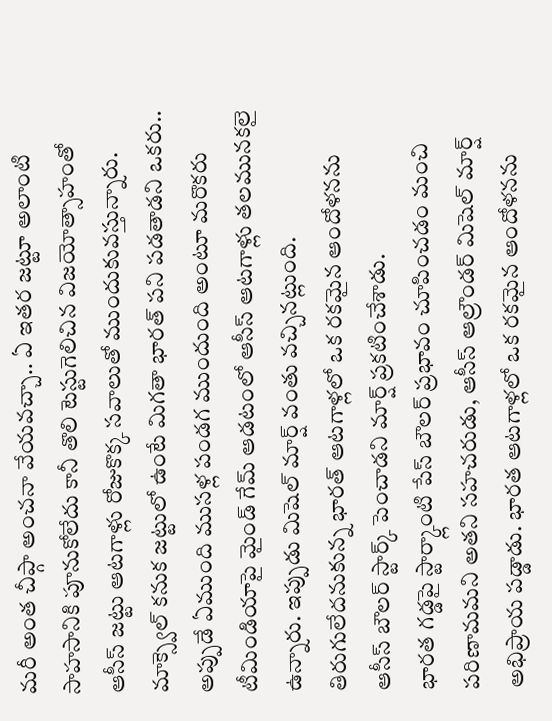మరీ అంత చీప్గా అంచనా వేయవచ్చా.. ఏ ఇతర జట్టూ అలాంటి సాహసానికి పూనుకోలేదు కానీ తొలి టెస్టుగెలిచిన విజయోత్సాహంతో ఆసీస్ జట్టు ఆటగాళ్లు రోజుకొక్క సవాలుతో ముందుకువస్తున్నారు. మాక్స్వెల్ కనుక జట్టులో ఉంటే మిగతా భారత్ పని పడతాడని ఒకరు.. అప్పుడే ఏముంది ముసళ్ల పండగ ముందుంది అంటూ మరొకరు టీమిండియాపై మైండ్ గేమ్ ఆడటంలో ఆసీస్ ఆటగాళ్లు తలమునకలై ఉన్నారు. ఇప్పుడు మిషెల్ మార్ష్ వంతు వచ్చినట్లుంది. తిరుగులేదనుకున్న భారత్ ఆటగాళ్లలో ఒక రకమైన ఆందోళనను ఆసీస్ బౌలర్ స్టార్క్ పెంచాడని మార్ష్ ప్రకటించేశాడు.
భారత గడ్డపై స్టార్క్లాంటి పేస్ బౌలర్ ప్రభావం చూపించడం మంచి పరిణామమని అతని సహచరుడు, ఆసీస్ ఆల్రౌండర్ మిషెల్ మార్ష్ అభిప్రాయ పడ్డాడు. భారత ఆటగాళ్లలో ఒక రకమైన ఆందోళనను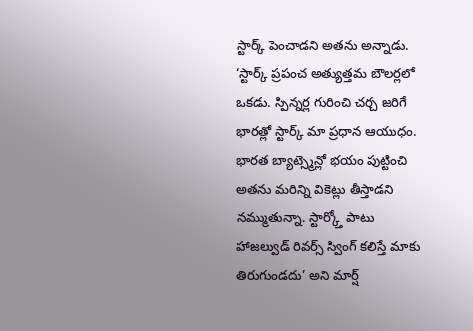స్టార్క్ పెంచాడని అతను అన్నాడు. ‘స్టార్క్ ప్రపంచ అత్యుత్తమ బౌలర్లలో ఒకడు. స్పిన్నర్ల గురించి చర్చ జరిగే భారత్లో స్టార్క్ మా ప్రధాన ఆయుధం. భారత బ్యాట్స్మెన్లో భయం పుట్టించి అతను మరిన్ని వికెట్లు తీస్తాడని నమ్ముతున్నా. స్టార్క్తో పాటు హాజల్వుడ్ రివర్స్ స్వింగ్ కలిస్తే మాకు తిరుగుండదు’ అని మార్ష్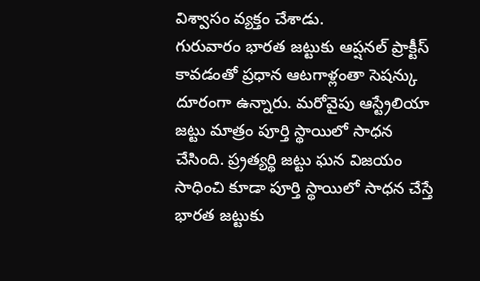విశ్వాసం వ్యక్తం చేశాడు.
గురువారం భారత జట్టుకు ఆప్షనల్ ప్రాక్టీస్ కావడంతో ప్రధాన ఆటగాళ్లంతా సెషన్కు దూరంగా ఉన్నారు. మరోవైపు ఆస్ట్రేలియా జట్టు మాత్రం పూర్తి స్థాయిలో సాధన చేసింది. ప్ర్రత్యర్థి జట్టు ఘన విజయం సాధించి కూడా పూర్తి స్థాయిలో సాధన చేస్తే భారత జట్టుకు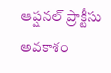ఆప్షనల్ ప్రాక్టీసు అవకాశం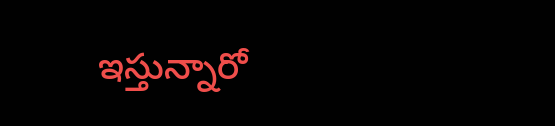ఇస్తున్నారో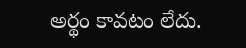అర్థం కావటం లేదు.